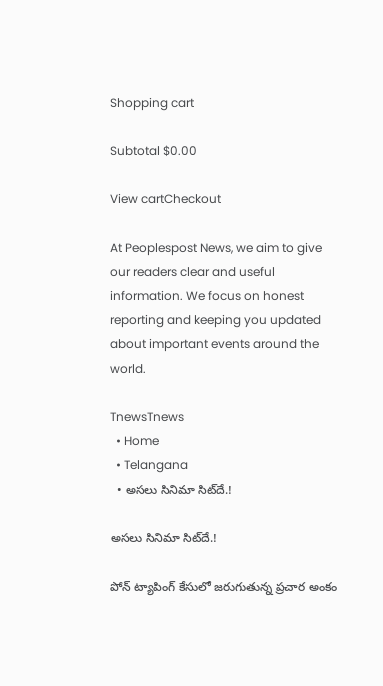Shopping cart

Subtotal $0.00

View cartCheckout

At Peoplespost News, we aim to give our readers clear and useful information. We focus on honest reporting and keeping you updated about important events around the world.

TnewsTnews
  • Home
  • Telangana
  • అసలు సినిమా సిట్‌దే.!

అసలు సినిమా సిట్‌దే.!

పోన్ ట్యాపింగ్ కేసులో జరుగుతున్న ప్రచార అంకం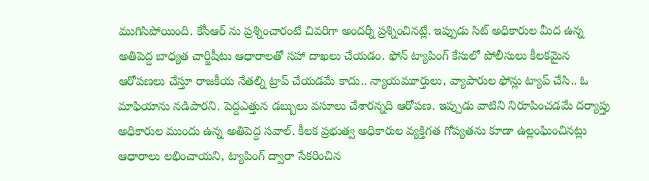ముగిసిపోయింది. కేసీఆర్ ను ప్రశ్నించారంటే చివరిగా అందర్నీ ప్రశ్నించినట్లే. ఇప్పుడు సిట్ అధికారుల మీద ఉన్న అతిపెద్ద బాధ్యత చార్జిషీటు ఆధారాలతో సహా దాఖలు చేయడం. ఫోన్ ట్యాపింగ్ కేసులో పోలీసులు కీలకమైన ఆరోపణలు చేస్తూ రాజకీయ నేతల్ని ట్రాప్ చేయడమే కాదు.. న్యాయమూర్తులు, వ్యాపారుల ఫోన్లు ట్యాప్ చేసి.. ఓ మాఫియాను నడిపారని. పెద్దఎత్తున డబ్బులు వసూలు చేశారన్నది ఆరోపణ. ఇప్పుడు వాటిని నిరూపించడమే దర్యాప్తు అధికారుల ముందు ఉన్న అతిపెద్ద సవాల్. కీలక ప్రభుత్వ అధికారుల వ్యక్తిగత గోప్యతను కూడా ఉల్లంఘించినట్లు ఆధారాలు లభించాయని, ట్యాపింగ్ ద్వారా సేకరించిన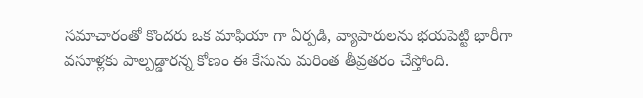సమాచారంతో కొందరు ఒక మాఫియా గా ఏర్పడి, వ్యాపారులను భయపెట్టి భారీగా వసూళ్లకు పాల్పడ్డారన్న కోణం ఈ కేసును మరింత తీవ్రతరం చేస్తోంది.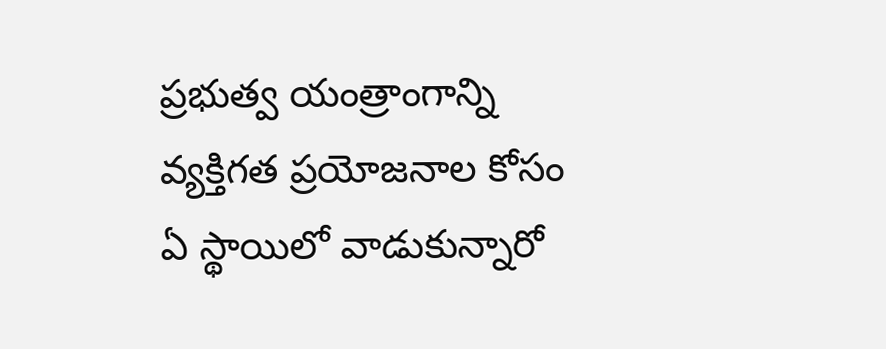ప్రభుత్వ యంత్రాంగాన్ని వ్యక్తిగత ప్రయోజనాల కోసం ఏ స్థాయిలో వాడుకున్నారో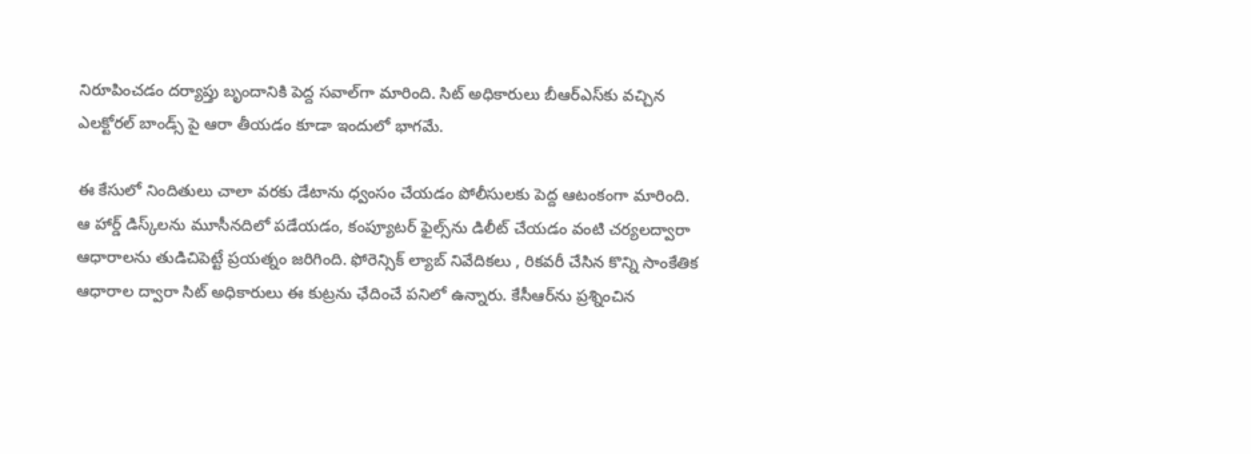నిరూపించడం దర్యాప్తు బృందానికి పెద్ద సవాల్‌గా మారింది. సిట్ అధికారులు బీఆర్ఎస్‌కు వచ్చిన ఎలక్టోరల్ బాండ్స్ పై ఆరా తీయడం కూడా ఇందులో భాగమే.

ఈ కేసులో నిందితులు చాలా వరకు డేటాను ధ్వంసం చేయడం పోలీసులకు పెద్ద ఆటంకంగా మారింది. ఆ హార్డ్ డిస్క్‌లను మూసీనదిలో పడేయడం, కంప్యూటర్ ఫైల్స్‌ను డిలీట్ చేయడం వంటి చర్యలద్వారా ఆధారాలను తుడిచిపెట్టే ప్రయత్నం జరిగింది. ఫోరెన్సిక్ ల్యాబ్ నివేదికలు , రికవరీ చేసిన కొన్ని సాంకేతిక ఆధారాల ద్వారా సిట్ అధికారులు ఈ కుట్రను ఛేదించే పనిలో ఉన్నారు. కేసీఆర్‌ను ప్రశ్నించిన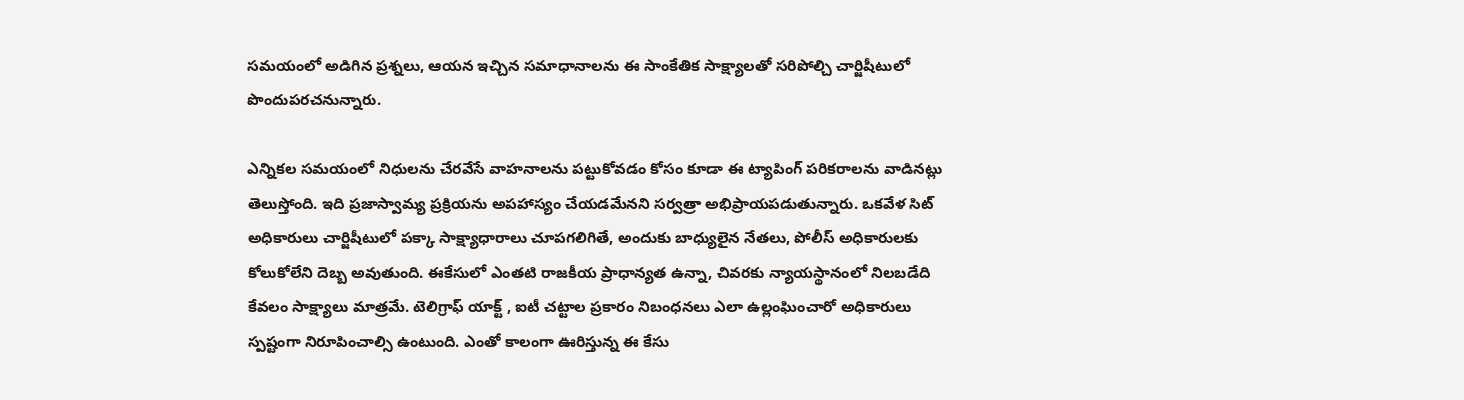సమయంలో అడిగిన ప్రశ్నలు, ఆయన ఇచ్చిన సమాధానాలను ఈ సాంకేతిక సాక్ష్యాలతో సరిపోల్చి చార్జిషీటులో పొందుపరచనున్నారు.

ఎన్నికల సమయంలో నిధులను చేరవేసే వాహనాలను పట్టుకోవడం కోసం కూడా ఈ ట్యాపింగ్ పరికరాలను వాడినట్లు తెలుస్తోంది. ఇది ప్రజాస్వామ్య ప్రక్రియను అపహాస్యం చేయడమేనని సర్వత్రా అభిప్రాయపడుతున్నారు. ఒకవేళ సిట్ అధికారులు చార్జిషీటులో పక్కా సాక్ష్యాధారాలు చూపగలిగితే, అందుకు బాధ్యులైన నేతలు, పోలీస్ అధికారులకు కోలుకోలేని దెబ్బ అవుతుంది. ఈకేసులో ఎంతటి రాజకీయ ప్రాధాన్యత ఉన్నా, చివరకు న్యాయస్థానంలో నిలబడేది కేవలం సాక్ష్యాలు మాత్రమే. టెలిగ్రాఫ్ యాక్ట్ , ఐటీ చట్టాల ప్రకారం నిబంధనలు ఎలా ఉల్లంఘించారో అధికారులు స్పష్టంగా నిరూపించాల్సి ఉంటుంది. ఎంతో కాలంగా ఊరిస్తున్న ఈ కేసు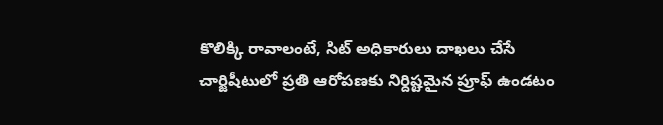కొలిక్కి రావాలంటే, సిట్ అధికారులు దాఖలు చేసే చార్జిషీటులో ప్రతి ఆరోపణకు నిర్దిష్టమైన ప్రూఫ్ ఉండటం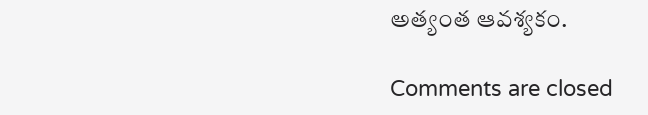అత్యంత ఆవశ్యకం.

Comments are closed